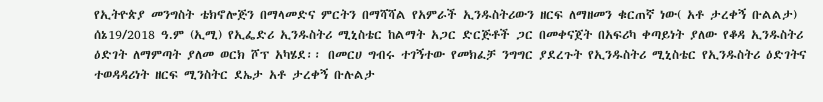የኢትዮጵያ መንግስት ቴክኖሎጅን በማላመድና ምርትን በማሻሻል የአምራች ኢንዱስትሪውን ዘርፍ ለማዘመን ቁርጠኛ ነው( አቶ ታረቀኝ ቡልልታ)
ሰኔ19/2018 ዓ.ም (ኢሚ) የኢፌድሪ ኢንዱስትሪ ሚኒስቴር ከልማት አጋር ድርጅቶች ጋር በመቀናጀት በአፍሪካ ቀጣይነት ያለው የቆዳ ኢንዱስትሪ ዕድገት ለማምጣት ያለመ ወርክ ሾፕ አካሄደ፡፡ በመርሀ ግብሩ ተገኝተው የመክፈቻ ንግግር ያደረጉት የኢንዱስትሪ ሚኒስቴር የኢንዱስትሪ ዕድገትና ተወዳዳሪነት ዘርፍ ሚንስትር ደኤታ አቶ ታረቀኝ ቡሉልታ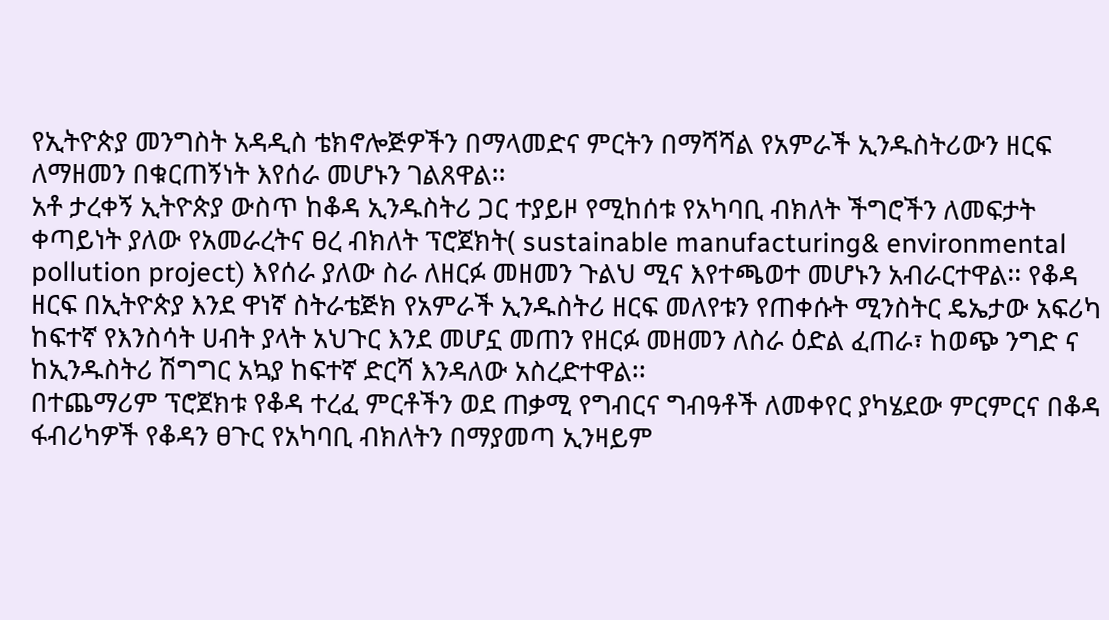የኢትዮጵያ መንግስት አዳዲስ ቴክኖሎጅዎችን በማላመድና ምርትን በማሻሻል የአምራች ኢንዱስትሪውን ዘርፍ ለማዘመን በቁርጠኝነት እየሰራ መሆኑን ገልጸዋል፡፡
አቶ ታረቀኝ ኢትዮጵያ ውስጥ ከቆዳ ኢንዱስትሪ ጋር ተያይዞ የሚከሰቱ የአካባቢ ብክለት ችግሮችን ለመፍታት ቀጣይነት ያለው የአመራረትና ፀረ ብክለት ፕሮጀክት( sustainable manufacturing& environmental pollution project) እየሰራ ያለው ስራ ለዘርፉ መዘመን ጉልህ ሚና እየተጫወተ መሆኑን አብራርተዋል፡፡ የቆዳ ዘርፍ በኢትዮጵያ እንደ ዋነኛ ስትራቴጅክ የአምራች ኢንዱስትሪ ዘርፍ መለየቱን የጠቀሱት ሚንስትር ዴኤታው አፍሪካ ከፍተኛ የእንስሳት ሀብት ያላት አህጉር እንደ መሆኗ መጠን የዘርፉ መዘመን ለስራ ዕድል ፈጠራ፣ ከወጭ ንግድ ና ከኢንዱስትሪ ሽግግር አኳያ ከፍተኛ ድርሻ እንዳለው አስረድተዋል፡፡
በተጨማሪም ፕሮጀክቱ የቆዳ ተረፈ ምርቶችን ወደ ጠቃሚ የግብርና ግብዓቶች ለመቀየር ያካሄደው ምርምርና በቆዳ ፋብሪካዎች የቆዳን ፀጉር የአካባቢ ብክለትን በማያመጣ ኢንዛይም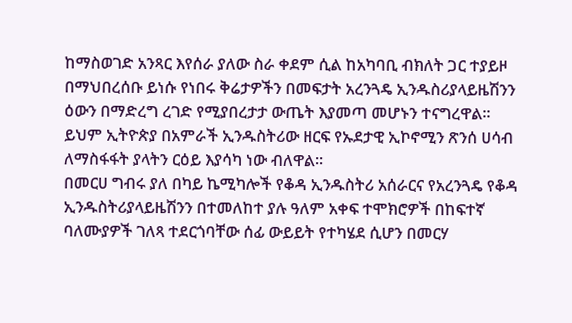ከማስወገድ አንጻር እየሰራ ያለው ስራ ቀደም ሲል ከአካባቢ ብክለት ጋር ተያይዞ በማህበረሰቡ ይነሱ የነበሩ ቅሬታዎችን በመፍታት አረንጓዴ ኢንዱስሪያላይዜሽንን ዕውን በማድረግ ረገድ የሚያበረታታ ውጤት እያመጣ መሆኑን ተናግረዋል፡፡
ይህም ኢትዮጵያ በአምራች ኢንዱስትሪው ዘርፍ የኡደታዊ ኢኮኖሚን ጽንሰ ሀሳብ ለማስፋፋት ያላትን ርዕይ እያሳካ ነው ብለዋል፡፡
በመርሀ ግብሩ ያለ በካይ ኬሚካሎች የቆዳ ኢንዱስትሪ አሰራርና የአረንጓዴ የቆዳ ኢንዱስትሪያላይዜሽንን በተመለከተ ያሉ ዓለም አቀፍ ተሞክሮዎች በከፍተኛ ባለሙያዎች ገለጻ ተደርጎባቸው ሰፊ ውይይት የተካሄደ ሲሆን በመርሃ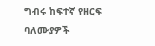ግብሩ ከፍተኛ የዘርፍ ባለሙያዎች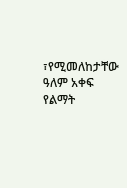፣የሚመለከታቸው ዓለም አቀፍ የልማት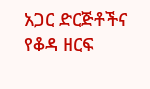አጋር ድርጅቶችና የቆዳ ዘርፍ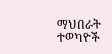ማህበራት ተወካዮች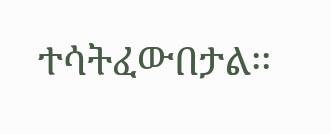ተሳትፈውበታል፡፡